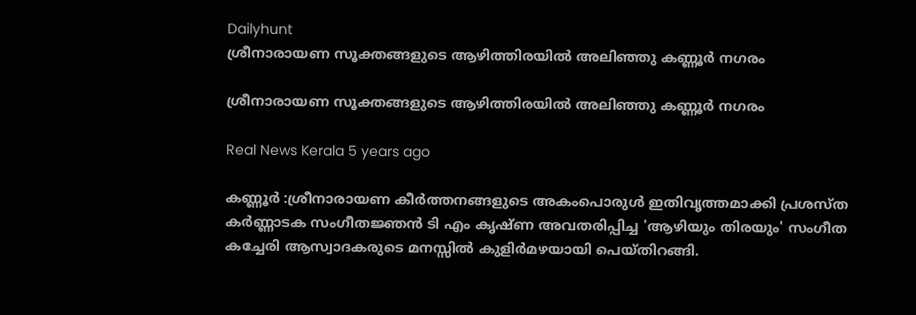Dailyhunt
ശ്രീനാരായണ സൂക്തങ്ങളുടെ ആഴിത്തിരയില്‍ അലിഞ്ഞു കണ്ണൂര്‍ നഗരം

ശ്രീനാരായണ സൂക്തങ്ങളുടെ ആഴിത്തിരയില്‍ അലിഞ്ഞു കണ്ണൂര്‍ നഗരം

Real News Kerala 5 years ago

കണ്ണൂര്‍ :ശ്രീനാരായണ കീര്‍ത്തനങ്ങളുടെ അകംപൊരുള്‍ ഇതിവൃത്തമാക്കി പ്രശസ്ത കര്‍ണ്ണാടക സംഗീതജ്ഞന്‍ ടി എം കൃഷ്ണ അവതരിപ്പിച്ച 'ആഴിയും തിരയും' സംഗീത കച്ചേരി ആസ്വാദകരുടെ മനസ്സില്‍ കുളിര്‍മഴയായി പെയ്തിറങ്ങി.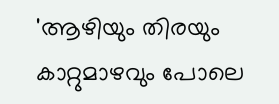'ആഴിയും തിരയും കാറ്റുമാഴവും പോലെ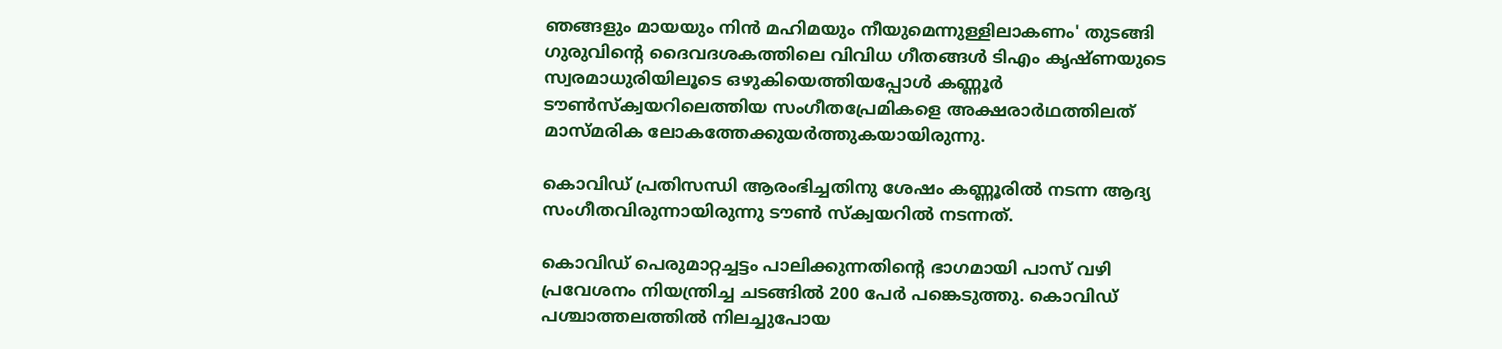ഞങ്ങളും മായയും നിന്‍ മഹിമയും നീയുമെന്നുള്ളിലാകണം' തുടങ്ങി ഗുരുവിന്റെ ദൈവദശകത്തിലെ വിവിധ ഗീതങ്ങള്‍ ടിഎം കൃഷ്ണയുടെ സ്വരമാധുരിയിലൂടെ ഒഴുകിയെത്തിയപ്പോള്‍ കണ്ണൂര്‍ ടൗണ്‍സ്‌ക്വയറിലെത്തിയ സംഗീതപ്രേമികളെ അക്ഷരാര്‍ഥത്തിലത് മാസ്മരിക ലോകത്തേക്കുയര്‍ത്തുകയായിരുന്നു.

കൊവിഡ് പ്രതിസന്ധി ആരംഭിച്ചതിനു ശേഷം കണ്ണൂരില്‍ നടന്ന ആദ്യ സംഗീതവിരുന്നായിരുന്നു ടൗണ്‍ സ്‌ക്വയറില്‍ നടന്നത്.

കൊവിഡ് പെരുമാറ്റച്ചട്ടം പാലിക്കുന്നതിന്റെ ഭാഗമായി പാസ് വഴി പ്രവേശനം നിയന്ത്രിച്ച ചടങ്ങില്‍ 200 പേര്‍ പങ്കെടുത്തു. കൊവിഡ് പശ്ചാത്തലത്തില്‍ നിലച്ചുപോയ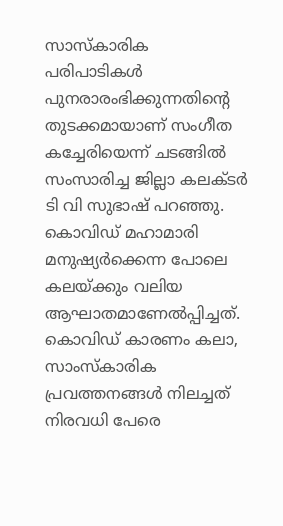സാസ്‌കാരിക പരിപാടികള്‍ പുനരാരംഭിക്കുന്നതിന്റെ തുടക്കമായാണ് സംഗീത കച്ചേരിയെന്ന് ചടങ്ങില്‍ സംസാരിച്ച ജില്ലാ കലക്ടര്‍ ടി വി സുഭാഷ് പറഞ്ഞു. കൊവിഡ് മഹാമാരി മനുഷ്യര്‍ക്കെന്ന പോലെ കലയ്ക്കും വലിയ ആഘാതമാണേല്‍പ്പിച്ചത്. കൊവിഡ് കാരണം കലാ, സാംസ്‌കാരിക പ്രവത്തനങ്ങള്‍ നിലച്ചത് നിരവധി പേരെ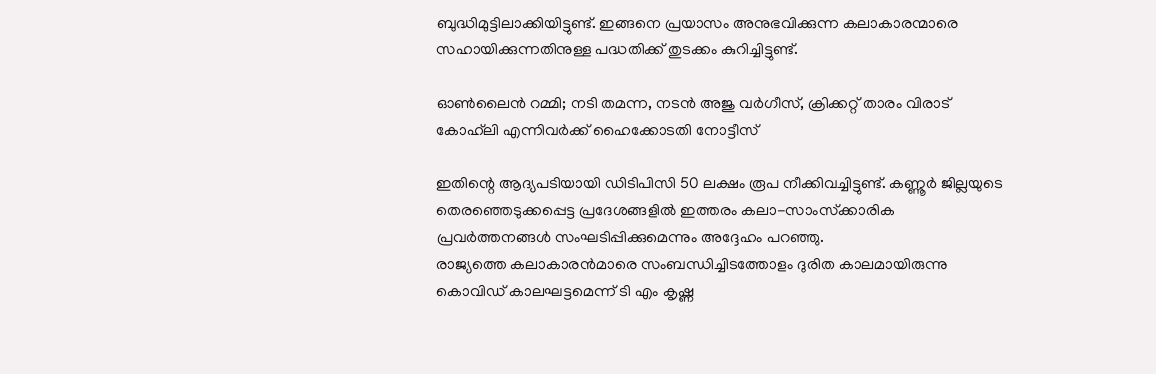ബുദ്ധിമുട്ടിലാക്കിയിട്ടുണ്ട്. ഇങ്ങനെ പ്രയാസം അനുഭവിക്കുന്ന കലാകാരന്മാരെ സഹായിക്കുന്നതിനുള്ള പദ്ധതിക്ക് തുടക്കം കുറിച്ചിട്ടുണ്ട്.

ഓണ്‍ലൈന്‍ റമ്മി; നടി തമന്ന, നടന്‍ അജു വര്‍ഗീസ്, ക്രിക്കറ്റ് താരം വിരാട് കോഹ്‌ലി എന്നിവര്‍ക്ക് ഹൈക്കോടതി നോട്ടീസ്

ഇതിന്റെ ആദ്യപടിയായി ഡിടിപിസി 50 ലക്ഷം രൂപ നീക്കിവച്ചിട്ടുണ്ട്. കണ്ണൂര്‍ ജില്ലയുടെ തെരഞ്ഞെടുക്കപ്പെട്ട പ്രദേശങ്ങളില്‍ ഇത്തരം കലാ-സാംസ്‌ക്കാരിക പ്രവര്‍ത്തനങ്ങള്‍ സംഘടിപ്പിക്കുമെന്നും അദ്ദേഹം പറഞ്ഞു.
രാജ്യത്തെ കലാകാരന്‍മാരെ സംബന്ധിച്ചിടത്തോളം ദുരിത കാലമായിരുന്നു കൊവിഡ് കാലഘട്ടമെന്ന് ടി എം കൃഷ്ണ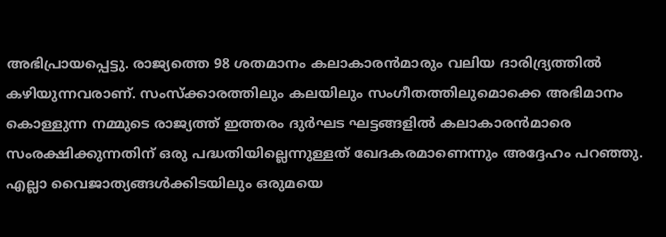അഭിപ്രായപ്പെട്ടു. രാജ്യത്തെ 98 ശതമാനം കലാകാരന്‍മാരും വലിയ ദാരിദ്ര്യത്തില്‍ കഴിയുന്നവരാണ്. സംസ്‌ക്കാരത്തിലും കലയിലും സംഗീതത്തിലുമൊക്കെ അഭിമാനം കൊള്ളുന്ന നമ്മുടെ രാജ്യത്ത് ഇത്തരം ദുര്‍ഘട ഘട്ടങ്ങളില്‍ കലാകാരന്‍മാരെ സംരക്ഷിക്കുന്നതിന് ഒരു പദ്ധതിയില്ലെന്നുള്ളത് ഖേദകരമാണെന്നും അദ്ദേഹം പറഞ്ഞു. എല്ലാ വൈജാത്യങ്ങള്‍ക്കിടയിലും ഒരുമയെ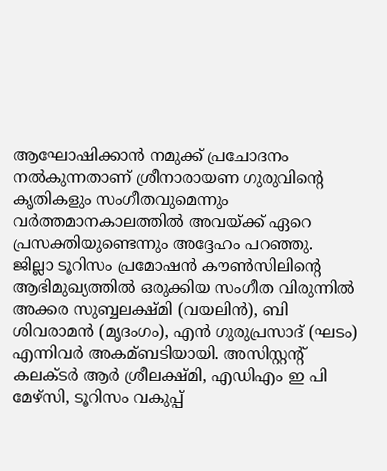ആഘോഷിക്കാന്‍ നമുക്ക് പ്രചോദനം നല്‍കുന്നതാണ് ശ്രീനാരായണ ഗുരുവിന്റെ കൃതികളും സംഗീതവുമെന്നും വര്‍ത്തമാനകാലത്തില്‍ അവയ്ക്ക് ഏറെ പ്രസക്തിയുണ്ടെന്നും അദ്ദേഹം പറഞ്ഞു.
ജില്ലാ ടൂറിസം പ്രമോഷന്‍ കൗണ്‍സിലിന്റെ ആഭിമുഖ്യത്തില്‍ ഒരുക്കിയ സംഗീത വിരുന്നില്‍ അക്കര സുബ്ബലക്ഷ്മി (വയലിന്‍), ബി ശിവരാമന്‍ (മൃദംഗം), എന്‍ ഗുരുപ്രസാദ് (ഘടം) എന്നിവര്‍ അകമ്ബടിയായി. അസിസ്റ്റന്റ് കലക്ടര്‍ ആര്‍ ശ്രീലക്ഷ്മി, എഡിഎം ഇ പി മേഴ്സി, ടൂറിസം വകുപ്പ്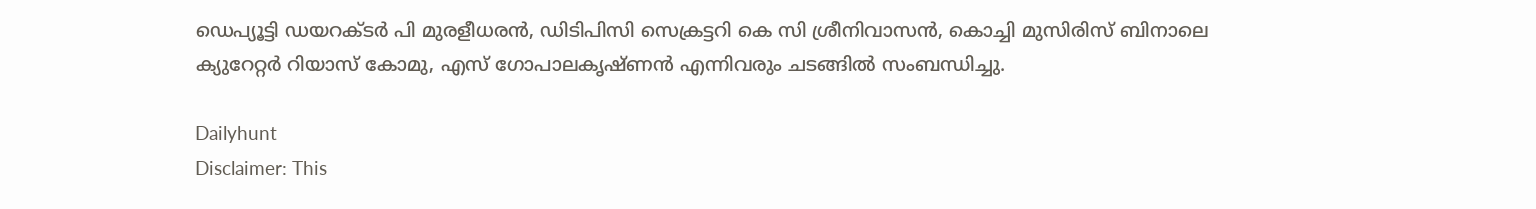ഡെപ്യൂട്ടി ഡയറക്ടര്‍ പി മുരളീധരന്‍, ഡിടിപിസി സെക്രട്ടറി കെ സി ശ്രീനിവാസന്‍, കൊച്ചി മുസിരിസ് ബിനാലെ ക്യുറേറ്റര്‍ റിയാസ് കോമു, എസ് ഗോപാലകൃഷ്ണന്‍ എന്നിവരും ചടങ്ങില്‍ സംബന്ധിച്ചു.

Dailyhunt
Disclaimer: This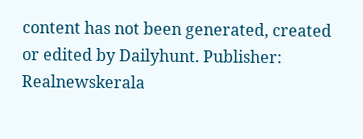content has not been generated, created or edited by Dailyhunt. Publisher: Realnewskerala